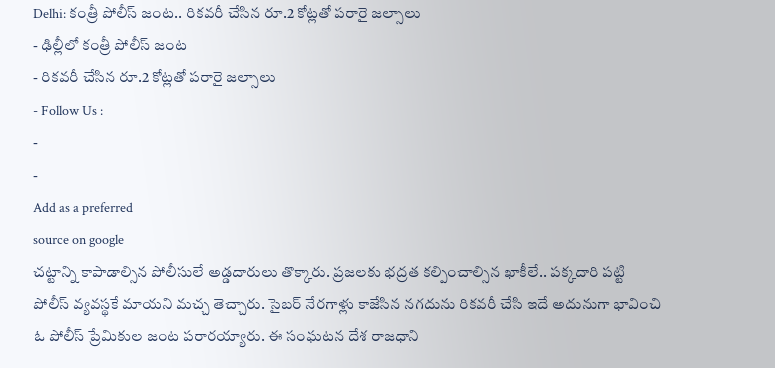Delhi: కంత్రీ పోలీస్ జంట.. రికవరీ చేసిన రూ.2 కోట్లతో పరారై జల్సాలు
- ఢిల్లీలో కంత్రీ పోలీస్ జంట
- రికవరీ చేసిన రూ.2 కోట్లతో పరారై జల్సాలు
- Follow Us :
-
-
Add as a preferred
source on google
చట్టాన్ని కాపాడాల్సిన పోలీసులే అడ్డదారులు తొక్కారు. ప్రజలకు భద్రత కల్పించాల్సిన ఖాకీలే.. పక్కదారి పట్టి పోలీస్ వ్యవస్థకే మాయని మచ్చ తెచ్చారు. సైబర్ నేరగాళ్లు కాజేసిన నగదును రికవరీ చేసి ఇదే అదునుగా భావించి ఓ పోలీస్ ప్రేమికుల జంట పరారయ్యారు. ఈ సంఘటన దేశ రాజధాని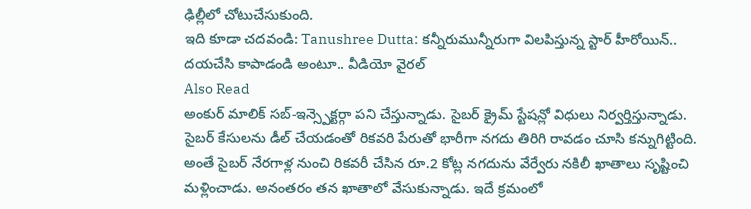ఢిల్లీలో చోటుచేసుకుంది.
ఇది కూడా చదవండి: Tanushree Dutta: కన్నీరుమున్నీరుగా విలపిస్తున్న స్టార్ హీరోయిన్.. దయచేసి కాపాడండి అంటూ.. వీడియో వైరల్
Also Read
అంకుర్ మాలిక్ సబ్-ఇన్స్పెక్టర్గా పని చేస్తున్నాడు. సైబర్ క్రైమ్ స్టేషన్లో విధులు నిర్వర్తిస్తున్నాడు. సైబర్ కేసులను డీల్ చేయడంతో రికవరి పేరుతో భారీగా నగదు తిరిగి రావడం చూసి కన్నుగిట్టింది. అంతే సైబర్ నేరగాళ్ల నుంచి రికవరీ చేసిన రూ.2 కోట్ల నగదును వేర్వేరు నకిలీ ఖాతాలు సృష్టించి మళ్లించాడు. అనంతరం తన ఖాతాలో వేసుకున్నాడు. ఇదే క్రమంలో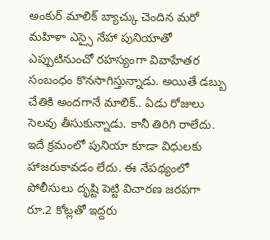అంకుర్ మాలిక్ బ్యాచ్కు చెందిన మరో మహిళా ఎస్సై నేహా పునియాతో ఎప్పుటినుంచో రహస్యంగా వివాహేతర సంబంధం కొనసాగిస్తున్నాడు. అయితే డబ్బు చేతికి అందగానే మాలిక్.. ఏడు రోజులు సెలవు తీసుకున్నాడు. కానీ తిరిగి రాలేదు. ఇదే క్రమంలో పునియా కూడా విధులకు హాజరుకావడం లేదు. ఈ నేపథ్యంలో పోలీసులు దృష్టి పెట్టి విచారణ జరపగా రూ.2 కోట్లతో ఇద్దరు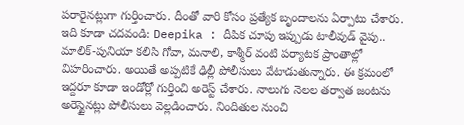పరారైనట్లుగా గుర్తించారు. దీంతో వారి కోసం ప్రత్యేక బృందాలను ఏర్పాటు చేశారు.
ఇది కూడా చదవండి: Deepika : దీపిక చూపు ఇప్పుడు టాలీవుడ్ వైపు..
మాలిక్-పునియా కలిసి గోవా, మనాలి, కాశ్మీర్ వంటి పర్యాటక ప్రాంతాల్లో విహరించారు. అయితే అప్పటికే ఢిల్లీ పోలీసులు వేటాడుతున్నారు. ఈ క్రమంలో ఇద్దరూ కూడా ఇండోర్లో గుర్తించి అరెస్ట్ చేశారు. నాలుగు నెలల తర్వాత జంటను అరెస్టైనట్లు పోలీసులు వెల్లడించారు. నిందితుల నుంచి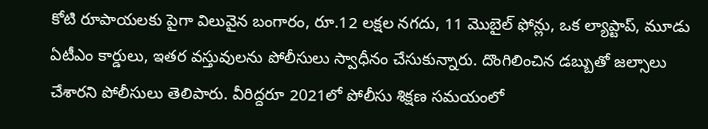కోటి రూపాయలకు పైగా విలువైన బంగారం, రూ.12 లక్షల నగదు, 11 మొబైల్ ఫోన్లు, ఒక ల్యాప్టాప్, మూడు ఏటీఎం కార్డులు, ఇతర వస్తువులను పోలీసులు స్వాధీనం చేసుకున్నారు. దొంగిలించిన డబ్బుతో జల్సాలు చేశారని పోలీసులు తెలిపారు. వీరిద్దరూ 2021లో పోలీసు శిక్షణ సమయంలో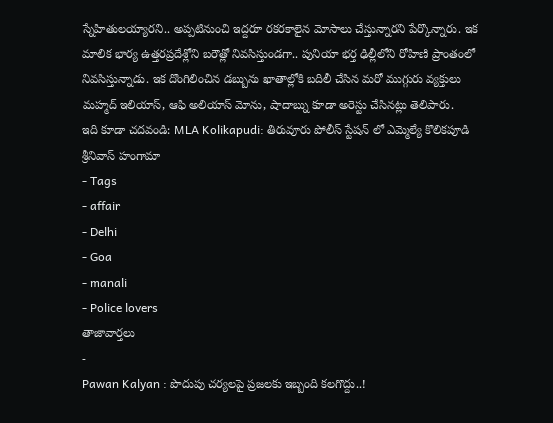స్నేహితులయ్యారని.. అప్పటినుంచి ఇద్దరూ రకరకాలైన మోసాలు చేస్తున్నారని పేర్కొన్నారు. ఇక మాలిక భార్య ఉత్తరప్రదేశ్లోని బరౌత్లో నివసిస్తుండగా.. పునియా భర్త ఢిల్లీలోని రోహిణి ప్రాంతంలో నివసిస్తున్నాడు. ఇక దొంగిలించిన డబ్బును ఖాతాల్లోకి బదిలీ చేసిన మరో ముగ్గురు వ్యక్తులు మహ్మద్ ఇలియాస్, ఆఫి అలియాస్ మోను, షాదాబ్ను కూడా అరెస్టు చేసినట్లు తెలిపారు.
ఇది కూడా చదవండి: MLA Kolikapudi: తిరువూరు పోలీస్ స్టేషన్ లో ఎమ్మెల్యే కొలికపూడి శ్రీనివాస్ హంగామా
- Tags
- affair
- Delhi
- Goa
- manali
- Police lovers
తాజావార్తలు
-
Pawan Kalyan : పొదుపు చర్యలపై ప్రజలకు ఇబ్బంది కలగొద్దు..!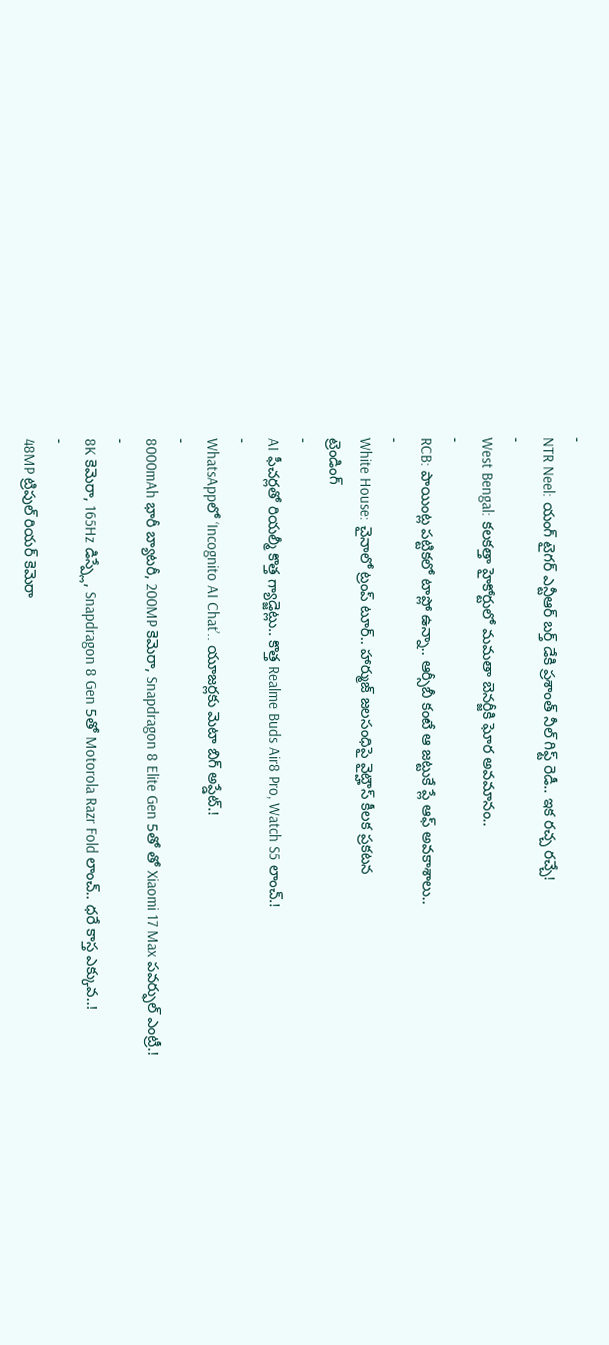-
NTR Neel: యంగ్ టైగర్ ఎన్టీఆర్ బర్త్ డేకి ప్రశాంత్ నీల్ గిఫ్ట్ రెడీ.. ఇక రచ్చ రచ్చే!
-
West Bengal: కలకత్తా హైకోర్టులో మమతా బెనర్జీకి ఘోర అవమానం..
-
RCB: పాయింట్ల పట్టికలో టాప్లో ఉన్నా.. ఆర్సీబీ కంటే ఆ జట్టుకే ప్లే ఆఫ్ అవకాశాలు..
-
White House: చైనాలో ట్రంప్ టూర్.. హార్ముజ్ జలసంధిపై వైట్హౌస్ కీలక ప్రకటన
ట్రెండింగ్
-
AI ఫీచర్లతో రియల్మీ కొత్త గ్యాడ్జెట్లు.. కొత్త Realme Buds Air8 Pro, Watch S5 లాంచ్.!
-
WhatsAppలో ‘Incognito AI Chat’.. యూజర్లకు మెటా బిగ్ అప్డేట్.!
-
8000mAh భారీ బ్యాటరీ, 200MP కెమెరా, Snapdragon 8 Elite Gen 5తో తో Xiaomi 17 Max పవర్ఫుల్ ఎంట్రీ.!
-
8K కెమెరా, 165Hz డిస్ప్లే, Snapdragon 8 Gen 5తో Motorola Razr Fold లాంచ్.. ధరే కాస్త ఎక్కువ..!
-
48MP ట్రిపుల్ రియర్ కెమెరా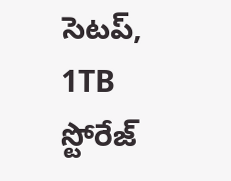సెటప్, 1TB స్టోరేజ్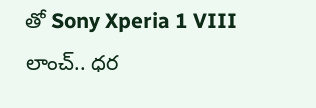తో Sony Xperia 1 VIII లాంచ్.. ధర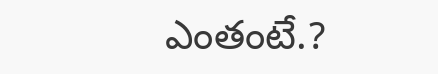ఎంతంటే.?